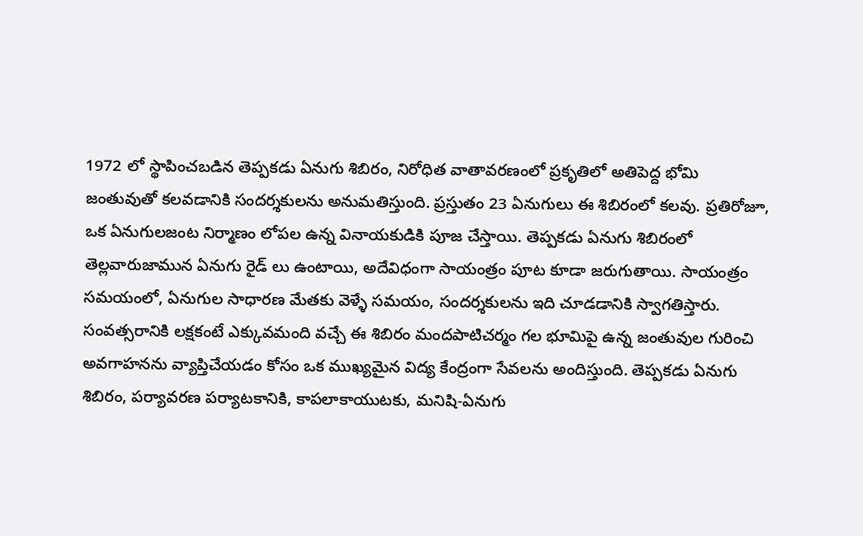1972 లో స్థాపించబడిన తెప్పకడు ఏనుగు శిబిరం, నిరోధిత వాతావరణంలో ప్రకృతిలో అతిపెద్ద భోమి జంతువుతో కలవడానికి సందర్శకులను అనుమతిస్తుంది. ప్రస్తుతం 23 ఏనుగులు ఈ శిబిరంలో కలవు. ప్రతిరోజూ, ఒక ఏనుగులజంట నిర్మాణం లోపల ఉన్న వినాయకుడికి పూజ చేస్తాయి. తెప్పకడు ఏనుగు శిబిరంలో తెల్లవారుజామున ఏనుగు రైడ్ లు ఉంటాయి, అదేవిధంగా సాయంత్రం పూట కూడా జరుగుతాయి. సాయంత్రం సమయంలో, ఏనుగుల సాధారణ మేతకు వెళ్ళే సమయం, సందర్శకులను ఇది చూడడానికి స్వాగతిస్తారు. సంవత్సరానికి లక్షకంటే ఎక్కువమంది వచ్చే ఈ శిబిరం మందపాటిచర్మం గల భూమిపై ఉన్న జంతువుల గురించి అవగాహనను వ్యాప్తిచేయడం కోసం ఒక ముఖ్యమైన విద్య కేంద్రంగా సేవలను అందిస్తుంది. తెప్పకడు ఏనుగు శిబిరం, పర్యావరణ పర్యాటకానికి, కాపలాకాయుటకు, మనిషి-ఏనుగు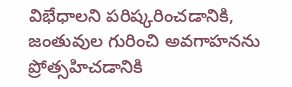విభేధాలని పరిష్కరించడానికి, జంతువుల గురించి అవగాహనను ప్రోత్సహిచడానికి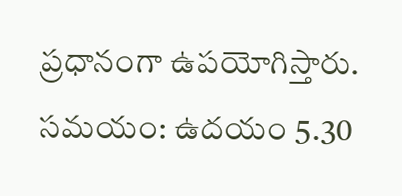ప్రధానంగా ఉపయోగిస్తారు.
సమయం: ఉదయం 5.30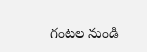గంటల నుండి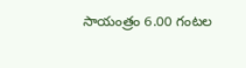సాయంత్రం 6.00 గంటల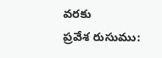వరకు
ప్రవేశ రుసుము: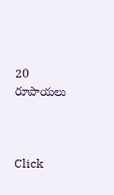20 రూపాయలు



Click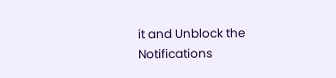it and Unblock the Notifications